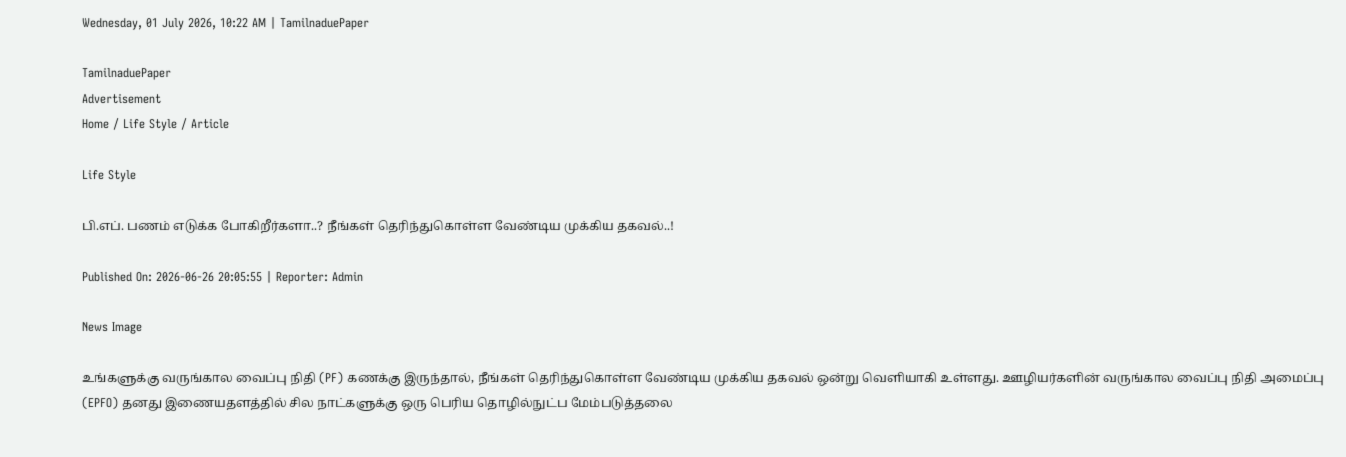Wednesday, 01 July 2026, 10:22 AM | TamilnaduePaper

TamilnaduePaper
Advertisement
Home / Life Style / Article

Life Style

பி.எப். பணம் எடுக்க போகிறீர்களா..? நீங்கள் தெரிந்துகொள்ள வேண்டிய முக்கிய தகவல்..!

Published On: 2026-06-26 20:05:55 | Reporter: Admin

News Image

உங்களுக்கு வருங்கால வைப்பு நிதி (PF) கணக்கு இருந்தால், நீங்கள் தெரிந்துகொள்ள வேண்டிய முக்கிய தகவல் ஒன்று வெளியாகி உள்ளது. ஊழியர்களின் வருங்கால வைப்பு நிதி அமைப்பு (EPFO) தனது இணையதளத்தில் சில நாட்களுக்கு ஒரு பெரிய தொழில்நுட்ப மேம்படுத்தலை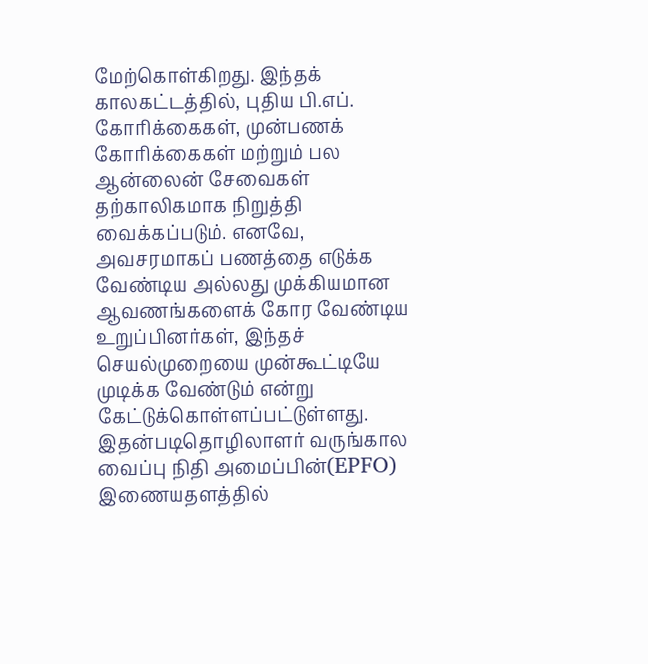மேற்கொள்கிறது. இந்தக் காலகட்டத்தில், புதிய பி.எப். கோரிக்கைகள், முன்பணக் கோரிக்கைகள் மற்றும் பல ஆன்லைன் சேவைகள் தற்காலிகமாக நிறுத்தி வைக்கப்படும். எனவே, அவசரமாகப் பணத்தை எடுக்க வேண்டிய அல்லது முக்கியமான ஆவணங்களைக் கோர வேண்டிய உறுப்பினர்கள், இந்தச் செயல்முறையை முன்கூட்டியே முடிக்க வேண்டும் என்று கேட்டுக்கொள்ளப்பட்டுள்ளது. இதன்படிதொழிலாளர் வருங்கால வைப்பு நிதி அமைப்பின்(EPFO) இணையதளத்தில்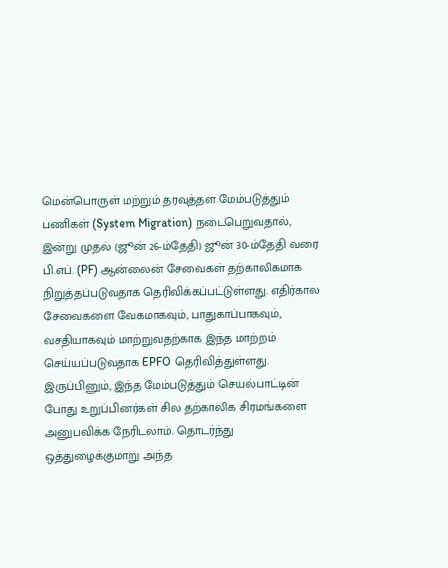மென்பொருள் மற்றும் தரவுத்தள மேம்படுத்தும் பணிகள் (System Migration) நடைபெறுவதால், இன்று முதல் (ஜூன் 26-ம்தேதி) ஜூன் 30-ம்தேதி வரை பி.எப். (PF) ஆன்லைன் சேவைகள் தற்காலிகமாக நிறுத்தப்படுவதாக தெரிவிக்கப்பட்டுள்ளது. எதிர்கால சேவைகளை வேகமாகவும், பாதுகாப்பாகவும், வசதியாகவும் மாற்றுவதற்காக இந்த மாற்றம் செய்யப்படுவதாக EPFO தெரிவித்துள்ளது. இருப்பினும், இந்த மேம்படுத்தும் செயல்பாட்டின் போது உறுப்பினர்கள் சில தற்காலிக சிரமங்களை அனுபவிக்க நேரிடலாம். தொடர்ந்து ஒத்துழைக்குமாறு அந்த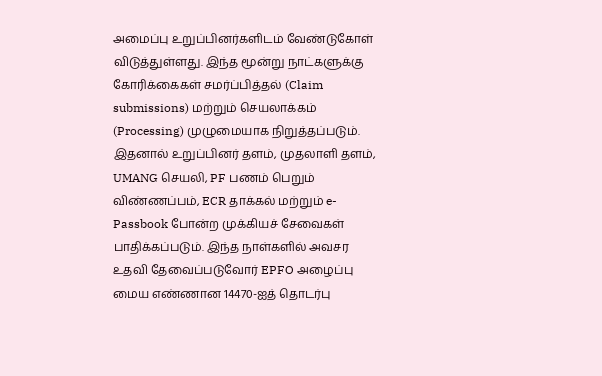அமைப்பு உறுப்பினர்களிடம் வேண்டுகோள் விடுத்துள்ளது. இந்த மூன்று நாட்களுக்கு கோரிக்கைகள் சமர்ப்பித்தல் (Claim submissions) மற்றும் செயலாக்கம் (Processing) முழுமையாக நிறுத்தப்படும். இதனால் உறுப்பினர் தளம், முதலாளி தளம், UMANG செயலி, PF பணம் பெறும் விண்ணப்பம், ECR தாக்கல் மற்றும் e-Passbook போன்ற முக்கியச் சேவைகள் பாதிக்கப்படும். இந்த நாள்களில் அவசர உதவி தேவைப்படுவோர் EPFO அழைப்பு மைய எண்ணான 14470-ஐத் தொடர்பு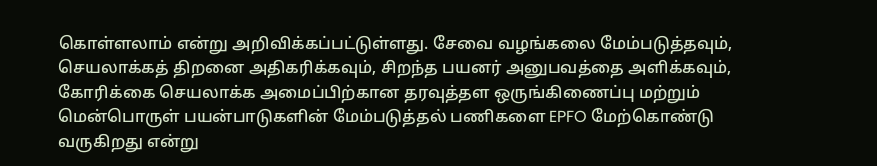கொள்ளலாம் என்று அறிவிக்கப்பட்டுள்ளது. சேவை வழங்கலை மேம்படுத்தவும், செயலாக்கத் திறனை அதிகரிக்கவும், சிறந்த பயனர் அனுபவத்தை அளிக்கவும், கோரிக்கை செயலாக்க அமைப்பிற்கான தரவுத்தள ஒருங்கிணைப்பு மற்றும் மென்பொருள் பயன்பாடுகளின் மேம்படுத்தல் பணிகளை EPFO மேற்கொண்டு வருகிறது என்று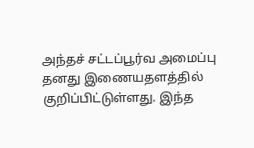அந்தச் சட்டப்பூர்வ அமைப்பு தனது இணையதளத்தில் குறிப்பிட்டுள்ளது. இந்த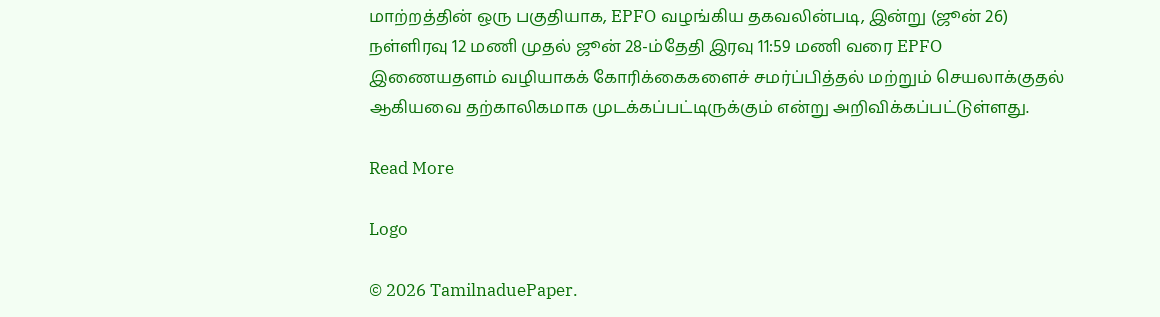மாற்றத்தின் ஒரு பகுதியாக, EPFO வழங்கிய தகவலின்படி, இன்று (ஜூன் 26) நள்ளிரவு 12 மணி முதல் ஜூன் 28-ம்தேதி இரவு 11:59 மணி வரை EPFO இணையதளம் வழியாகக் கோரிக்கைகளைச் சமர்ப்பித்தல் மற்றும் செயலாக்குதல் ஆகியவை தற்காலிகமாக முடக்கப்பட்டிருக்கும் என்று அறிவிக்கப்பட்டுள்ளது.

Read More

Logo

© 2026 TamilnaduePaper.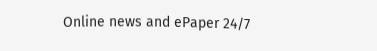Online news and ePaper 24/7